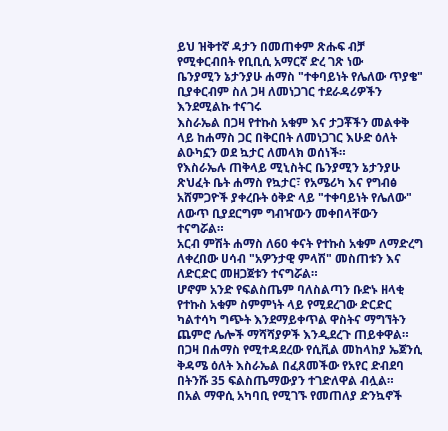ይህ ዝቅተኛ ዳታን በመጠቀም ጽሑፍ ብቻ የሚቀርብበት የቢቢሲ አማርኛ ድረ ገጽ ነው
ቤንያሚን ኔታንያሁ ሐማስ "ተቀባይነት የሌለው ጥያቄ" ቢያቀርብም ስለ ጋዛ ለመነጋገር ተደራዳሪዎችን እንደሚልኩ ተናገሩ
እስራኤል በጋዛ የተኩስ አቁም እና ታጋቾችን መልቀቅ ላይ ከሐማስ ጋር በቅርበት ለመነጋገር እሁድ ዕለት ልዑካኗን ወደ ኳታር ለመላክ ወሰነች።
የእስራኤሉ ጠቅላይ ሚኒስትር ቤንያሚን ኔታንያሁ ጽህፈት ቤት ሐማስ የኳታር፣ የአሜሪካ እና የግብፅ አሸምጋዮች ያቀረቡት ዕቅድ ላይ "ተቀባይነት የሌለው" ለውጥ ቢያደርግም ግብዣውን መቀበላቸውን ተናግሯል።
አርብ ምሽት ሐማስ ለ60 ቀናት የተኩስ አቁም ለማድረግ ለቀረበው ሀሳብ "አዎንታዊ ምላሽ" መስጠቱን እና ለድርድር መዘጋጀቱን ተናግሯል።
ሆኖም አንድ የፍልስጤም ባለስልጣን ቡድኑ ዘላቂ የተኩስ አቁም ስምምነት ላይ የሚደረገው ድርድር ካልተሳካ ግጭት እንደማይቀጥል ዋስትና ማግኘትን ጨምሮ ሌሎች ማሻሻያዎች እንዲደረጉ ጠይቀዋል።
በጋዛ በሐማስ የሚተዳደረው የሲቪል መከላከያ ኤጀንሲ ቅዳሜ ዕለት እስራኤል በፈጸመችው የአየር ድብደባ በትንሹ 35 ፍልስጤማውያን ተገድለዋል ብሏል።
በአል ማዋሲ አካባቢ የሚገኙ የመጠለያ ድንኳኖች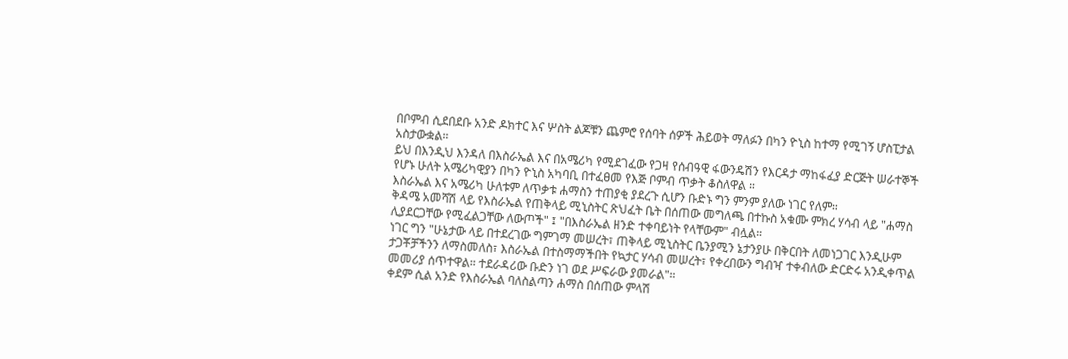በቦምብ ሲደበደቡ አንድ ዶክተር እና ሦስት ልጆቹን ጨምሮ የሰባት ሰዎች ሕይወት ማለፉን በካን ዮኒስ ከተማ የሚገኝ ሆስፒታል አስታውቋል።
ይህ በእንዲህ እንዳለ በእስራኤል እና በአሜሪካ የሚደገፈው የጋዛ የሰብዓዊ ፋውንዴሽን የእርዳታ ማከፋፈያ ድርጅት ሠራተኞች የሆኑ ሁለት አሜሪካዊያን በካን ዮኒስ አካባቢ በተፈፀመ የእጅ ቦምብ ጥቃት ቆስለዋል ።
እስራኤል እና አሜሪካ ሁለቱም ለጥቃቱ ሐማስን ተጠያቂ ያደረጉ ሲሆን ቡድኑ ግን ምንም ያለው ነገር የለም።
ቅዳሜ አመሻሽ ላይ የእስራኤል የጠቅላይ ሚኒስትር ጽህፈት ቤት በሰጠው መግለጫ በተኩስ አቁሙ ምክረ ሃሳብ ላይ "ሐማስ ሊያደርጋቸው የሚፈልጋቸው ለውጦች" ፤ "በእስራኤል ዘንድ ተቀባይነት የላቸውም" ብሏል።
ነገር ግን "ሁኔታው ላይ በተደረገው ግምገማ መሠረት፣ ጠቅላይ ሚኒስትር ቤንያሚን ኔታንያሁ በቅርበት ለመነጋገር እንዲሁም ታጋቾቻችንን ለማስመለስ፣ እስራኤል በተስማማችበት የኳታር ሃሳብ መሠረት፣ የቀረበውን ግብዣ ተቀብለው ድርድሩ አንዲቀጥል መመሪያ ሰጥተዋል። ተደራዳሪው ቡድን ነገ ወደ ሥፍራው ያመራል"።
ቀደም ሲል አንድ የእስራኤል ባለስልጣን ሐማስ በሰጠው ምላሽ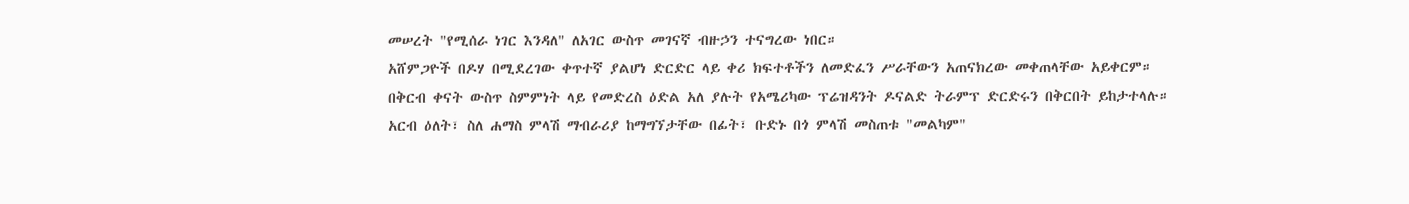መሠረት "የሚሰራ ነገር እንዳለ" ለአገር ውስጥ መገናኛ ብዙኃን ተናግረው ነበር።
አሸምጋዮች በዶሃ በሚደረገው ቀጥተኛ ያልሆነ ድርድር ላይ ቀሪ ክፍተቶችን ለመድፈን ሥራቸውን አጠናክረው መቀጠላቸው አይቀርም።
በቅርብ ቀናት ውስጥ ስምምነት ላይ የመድረስ ዕድል አለ ያሉት የአሜሪካው ፕሬዝዳንት ዶናልድ ትራምፕ ድርድሩን በቅርበት ይከታተላሉ።
አርብ ዕለት፣ ስለ ሐማስ ምላሽ ማብራሪያ ከማግኘታቸው በፊት፣ ቡድኑ በጎ ምላሽ መስጠቱ "መልካም"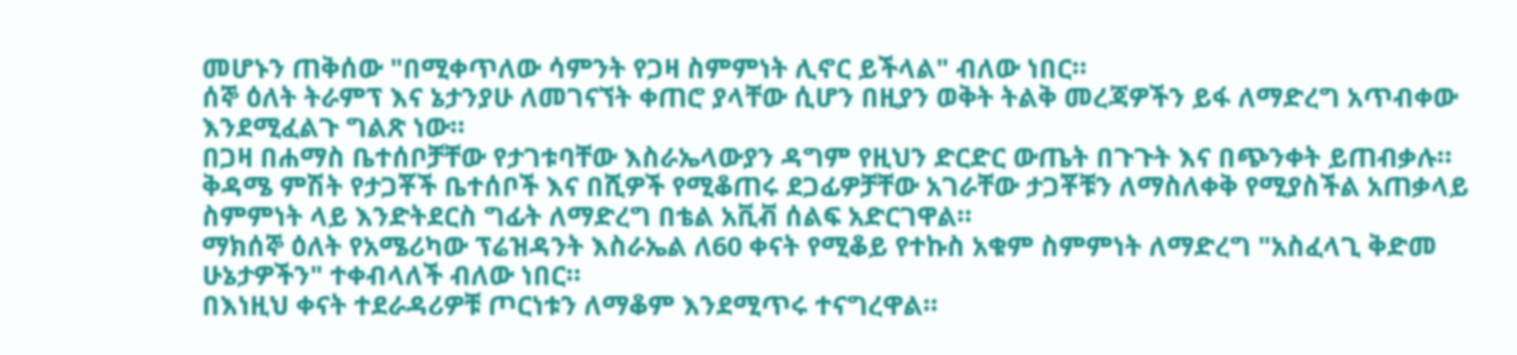መሆኑን ጠቅሰው "በሚቀጥለው ሳምንት የጋዛ ስምምነት ሊኖር ይችላል" ብለው ነበር።
ሰኞ ዕለት ትራምፕ እና ኔታንያሁ ለመገናኘት ቀጠሮ ያላቸው ሲሆን በዚያን ወቅት ትልቅ መረጃዎችን ይፋ ለማድረግ አጥብቀው እንደሚፈልጉ ግልጽ ነው።
በጋዛ በሐማስ ቤተሰቦቻቸው የታገቱባቸው እስራኤላውያን ዳግም የዚህን ድርድር ውጤት በጉጉት እና በጭንቀት ይጠብቃሉ።
ቅዳሜ ምሽት የታጋቾች ቤተሰቦች እና በሺዎች የሚቆጠሩ ደጋፊዎቻቸው አገራቸው ታጋቾቹን ለማስለቀቅ የሚያስችል አጠቃላይ ስምምነት ላይ እንድትደርስ ግፊት ለማድረግ በቴል አቪቭ ሰልፍ አድርገዋል።
ማክሰኞ ዕለት የአሜሪካው ፕሬዝዳንት እስራኤል ለ60 ቀናት የሚቆይ የተኩስ አቁም ስምምነት ለማድረግ "አስፈላጊ ቅድመ ሁኔታዎችን" ተቀብላለች ብለው ነበር።
በእነዚህ ቀናት ተደራዳሪዎቹ ጦርነቱን ለማቆም እንደሚጥሩ ተናግረዋል።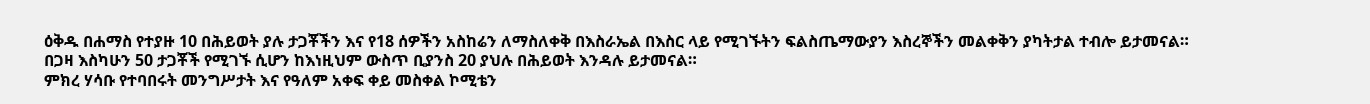ዕቅዱ በሐማስ የተያዙ 10 በሕይወት ያሉ ታጋቾችን እና የ18 ሰዎችን አስከሬን ለማስለቀቅ በእስራኤል በእስር ላይ የሚገኙትን ፍልስጤማውያን እስረኞችን መልቀቅን ያካትታል ተብሎ ይታመናል።
በጋዛ እስካሁን 50 ታጋቾች የሚገኙ ሲሆን ከእነዚህም ውስጥ ቢያንስ 20 ያህሉ በሕይወት እንዳሉ ይታመናል።
ምክረ ሃሳቡ የተባበሩት መንግሥታት እና የዓለም አቀፍ ቀይ መስቀል ኮሚቴን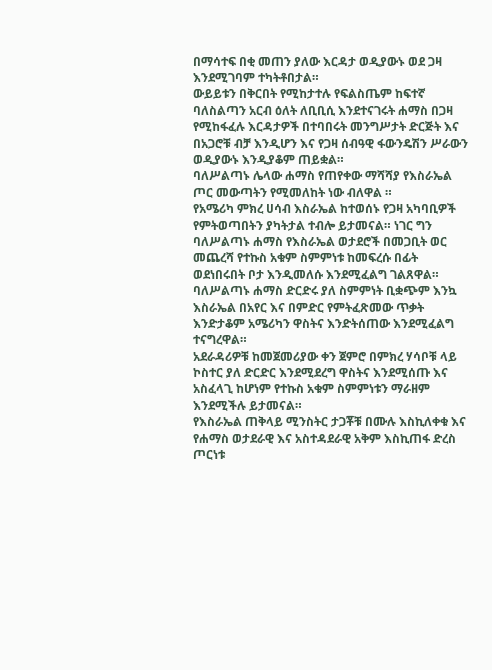በማሳተፍ በቂ መጠን ያለው እርዳታ ወዲያውኑ ወደ ጋዛ እንደሚገባም ተካትቶበታል።
ውይይቱን በቅርበት የሚከታተሉ የፍልስጤም ከፍተኛ ባለስልጣን አርብ ዕለት ለቢቢሲ እንደተናገሩት ሐማስ በጋዛ የሚከፋፈሉ እርዳታዎች በተባበሩት መንግሥታት ድርጅት እና በአጋሮቹ ብቻ እንዲሆን እና የጋዛ ሰብዓዊ ፋውንዴሽን ሥራውን ወዲያውኑ እንዲያቆም ጠይቋል።
ባለሥልጣኑ ሌላው ሐማስ የጠየቀው ማሻሻያ የእስራኤል ጦር መውጣትን የሚመለከት ነው ብለዋል ።
የአሜሪካ ምክረ ሀሳብ እስራኤል ከተወሰኑ የጋዛ አካባቢዎች የምትወጣበትን ያካትታል ተብሎ ይታመናል። ነገር ግን ባለሥልጣኑ ሐማስ የእስራኤል ወታደሮች በመጋቢት ወር መጨረሻ የተኩስ አቁም ስምምነቱ ከመፍረሱ በፊት ወደነበሩበት ቦታ እንዲመለሱ እንደሚፈልግ ገልጸዋል።
ባለሥልጣኑ ሐማስ ድርድሩ ያለ ስምምነት ቢቋጭም እንኳ እስራኤል በአየር እና በምድር የምትፈጽመው ጥቃት እንድታቆም አሜሪካን ዋስትና እንድትሰጠው እንደሚፈልግ ተናግረዋል።
አደራዳሪዎቹ ከመጀመሪያው ቀን ጀምሮ በምክረ ሃሳቦቹ ላይ ኮስተር ያለ ድርድር እንደሚደረግ ዋስትና እንደሚሰጡ እና አስፈላጊ ከሆነም የተኩስ አቁም ስምምነቱን ማራዘም እንደሚችሉ ይታመናል።
የእስራኤል ጠቅላይ ሚንስትር ታጋቾቹ በሙሉ እስኪለቀቁ እና የሐማስ ወታደራዊ እና አስተዳደራዊ አቅም እስኪጠፋ ድረስ ጦርነቱ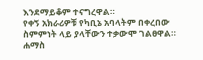እንደማይቆም ተናግረዋል።
የቀኝ አክራሪዎቹ የካቢኔ አባላትም በቀረበው ስምምነት ላይ ያላቸውን ተቃውሞ ገልፀዋል።
ሐማስ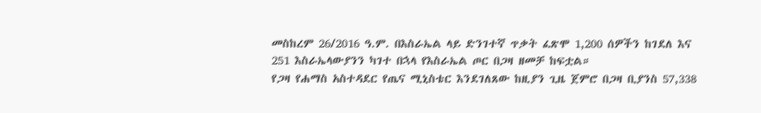መስከረም 26/2016 ዓ.ም. በእስራኤል ላይ ድንገተኛ ጥቃት ፈጽሞ 1,200 ሰዎችን ከገደለ እና 251 እስራኤላውያንን ካገተ በኋላ የእስራኤል ጦር በጋዛ ዘመቻ ከፍቷል።
የጋዛ የሐማስ አስተዳደር የጤና ሚኒስቴር እንደገለጸው ከዚያን ጊዜ ጀምሮ በጋዛ ቢያንስ 57,338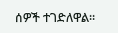ሰዎች ተገድለዋል።